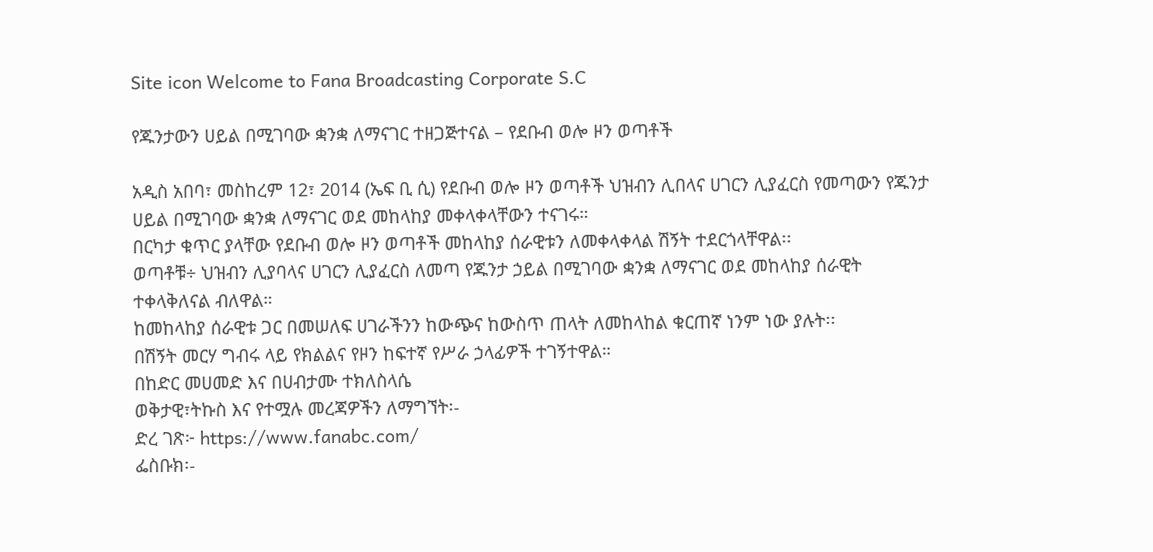Site icon Welcome to Fana Broadcasting Corporate S.C

የጁንታውን ሀይል በሚገባው ቋንቋ ለማናገር ተዘጋጅተናል – የደቡብ ወሎ ዞን ወጣቶች

አዲስ አበባ፣ መስከረም 12፣ 2014 (ኤፍ ቢ ሲ) የደቡብ ወሎ ዞን ወጣቶች ህዝብን ሊበላና ሀገርን ሊያፈርስ የመጣውን የጁንታ ሀይል በሚገባው ቋንቋ ለማናገር ወደ መከላከያ መቀላቀላቸውን ተናገሩ።
በርካታ ቁጥር ያላቸው የደቡብ ወሎ ዞን ወጣቶች መከላከያ ሰራዊቱን ለመቀላቀላል ሽኝት ተደርጎላቸዋል፡፡
ወጣቶቹ÷ ህዝብን ሊያባላና ሀገርን ሊያፈርስ ለመጣ የጁንታ ኃይል በሚገባው ቋንቋ ለማናገር ወደ መከላከያ ሰራዊት ተቀላቅለናል ብለዋል።
ከመከላከያ ሰራዊቱ ጋር በመሠለፍ ሀገራችንን ከውጭና ከውስጥ ጠላት ለመከላከል ቁርጠኛ ነንም ነው ያሉት፡፡
በሽኝት መርሃ ግብሩ ላይ የክልልና የዞን ከፍተኛ የሥራ ኃላፊዎች ተገኝተዋል።
በከድር መሀመድ እና በሀብታሙ ተክለስላሴ
ወቅታዊ፣ትኩስ እና የተሟሉ መረጃዎችን ለማግኘት፡-
ድረ ገጽ፦ https://www.fanabc.com/
ፌስቡክ፡-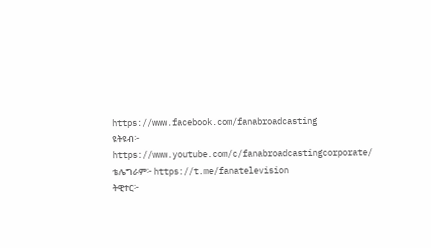https://www.facebook.com/fanabroadcasting
ዩትዩብ፦ https://www.youtube.com/c/fanabroadcastingcorporate/
ቴሌግራም፦ https://t.me/fanatelevision
ትዊተር፦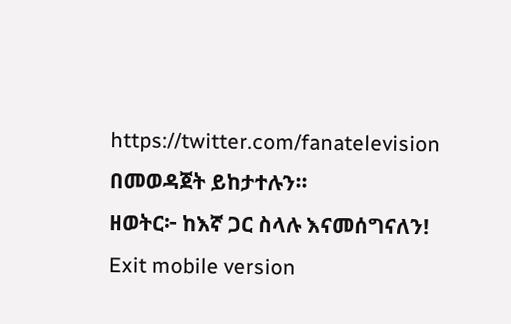https://twitter.com/fanatelevision በመወዳጀት ይከታተሉን፡፡
ዘወትር፦ ከእኛ ጋር ስላሉ እናመሰግናለን!
Exit mobile version